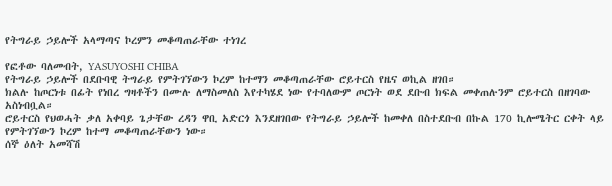የትግራይ ኃይሎች አላማጣና ኮረምን መቆጣጠራቸው ተነገረ

የፎቶው ባለመብት, YASUYOSHI CHIBA
የትግራይ ኃይሎች በደቡባዊ ትግራይ የምትገኘውን ኮረም ከተማን መቆጣጠራቸው ሮይተርስ የዜና ወኪል ዘገበ።
ክልሉ ከጦርነቱ በፊት የነበረ ግዛቶችን በሙሉ ለማስመለስ እየተካሄደ ነው የተባለውም ጦርነት ወደ ደቡብ ክፍል መቀጠሉንም ሮይተርስ በዘገባው አስነብቧል።
ሮይተርስ የህወሓት ቃለ አቀባይ ጌታቸው ረዳን ዋቢ አድርጎ እንደዘገበው የትግራይ ኃይሎች ከመቀለ በስተደቡብ በኩል 170 ኪሎሜትር ርቀት ላይ የምትገኘውን ኮረም ከተማ መቆጣጠራቸውን ነው።
ሰኞ ዕለት አመሻሽ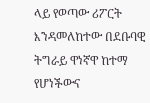ላይ የወጣው ሪፖርት እንዳመለከተው በደቡባዊ ትግራይ ዋነኛዋ ከተማ የሆነችውና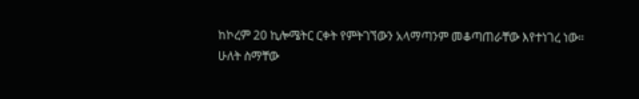ከኮረም 20 ኪሎሜትር ርቀት የምትገኘውን አላማጣንም መቆጣጠራቸው እየተነገረ ነው።
ሁለት ስማቸው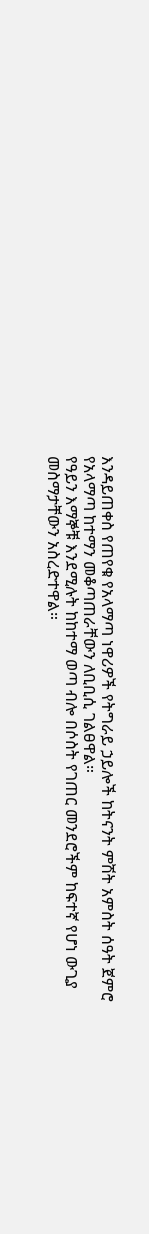እንዳይጠቀስ የጠየቁ የአላማጣ ነዋሪዎች የትግራይ ኃይሎች ከትናንት ምሽት አምስት ሰዓት ጀምሮ የአላማጣ ከተማን መቆጣጠራቸውን ለቢቢሲ ገልፀዋል።
የዓይን እማኞቹ እንደሚሉት ከከተማ ወጣ ብሎ በሶስት የገጠር መንደሮችም ከፍተኛ የሆነ ውጊያ መስማታቸውን አስረድተዋል።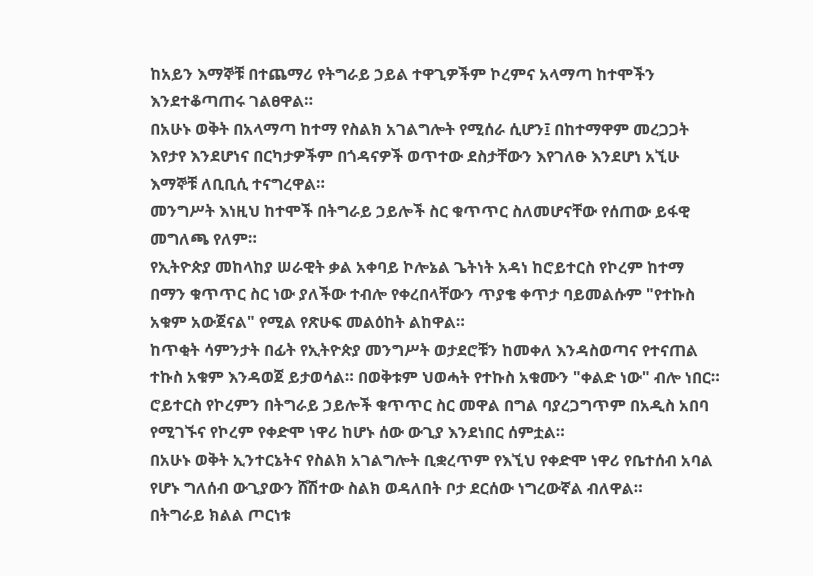ከአይን እማኞቹ በተጨማሪ የትግራይ ኃይል ተዋጊዎችም ኮረምና አላማጣ ከተሞችን እንደተቆጣጠሩ ገልፀዋል።
በአሁኑ ወቅት በአላማጣ ከተማ የስልክ አገልግሎት የሚሰራ ሲሆን፤ በከተማዋም መረጋጋት እየታየ እንደሆነና በርካታዎችም በጎዳናዎች ወጥተው ደስታቸውን እየገለፁ እንደሆነ አኚሁ እማኞቹ ለቢቢሲ ተናግረዋል።
መንግሥት እነዚህ ከተሞች በትግራይ ኃይሎች ስር ቁጥጥር ስለመሆናቸው የሰጠው ይፋዊ መግለጫ የለም።
የኢትዮጵያ መከላከያ ሠራዊት ቃል አቀባይ ኮሎኔል ጌትነት አዳነ ከሮይተርስ የኮረም ከተማ በማን ቁጥጥር ስር ነው ያለችው ተብሎ የቀረበላቸውን ጥያቄ ቀጥታ ባይመልሱም "የተኩስ አቁም አውጀናል" የሚል የጽሁፍ መልዕከት ልከዋል።
ከጥቂት ሳምንታት በፊት የኢትዮጵያ መንግሥት ወታደሮቹን ከመቀለ እንዳስወጣና የተናጠል ተኩስ አቁም እንዳወጀ ይታወሳል። በወቅቱም ህወሓት የተኩስ አቁሙን "ቀልድ ነው" ብሎ ነበር።
ሮይተርስ የኮረምን በትግራይ ኃይሎች ቁጥጥር ስር መዋል በግል ባያረጋግጥም በአዲስ አበባ የሚገኙና የኮረም የቀድሞ ነዋሪ ከሆኑ ሰው ውጊያ እንደነበር ሰምቷል።
በአሁኑ ወቅት ኢንተርኔትና የስልክ አገልግሎት ቢቋረጥም የእኚህ የቀድሞ ነዋሪ የቤተሰብ አባል የሆኑ ግለሰብ ውጊያውን ሸሽተው ስልክ ወዳለበት ቦታ ደርሰው ነግረውኛል ብለዋል።
በትግራይ ክልል ጦርነቱ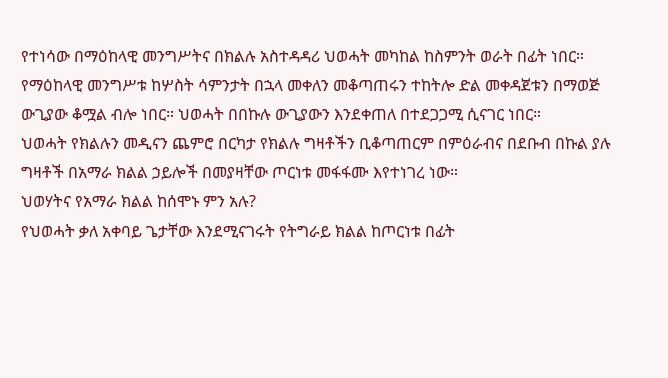የተነሳው በማዕከላዊ መንግሥትና በክልሉ አስተዳዳሪ ህወሓት መካከል ከስምንት ወራት በፊት ነበር።
የማዕከላዊ መንግሥቱ ከሦስት ሳምንታት በኋላ መቀለን መቆጣጠሩን ተከትሎ ድል መቀዳጀቱን በማወጅ ውጊያው ቆሟል ብሎ ነበር። ህወሓት በበኩሉ ውጊያውን እንደቀጠለ በተደጋጋሚ ሲናገር ነበር።
ህወሓት የክልሉን መዲናን ጨምሮ በርካታ የክልሉ ግዛቶችን ቢቆጣጠርም በምዕራብና በደቡብ በኩል ያሉ ግዛቶች በአማራ ክልል ኃይሎች በመያዛቸው ጦርነቱ መፋፋሙ እየተነገረ ነው።
ህወሃትና የአማራ ክልል ከሰሞኑ ምን አሉ?
የህወሓት ቃለ አቀባይ ጌታቸው እንደሚናገሩት የትግራይ ክልል ከጦርነቱ በፊት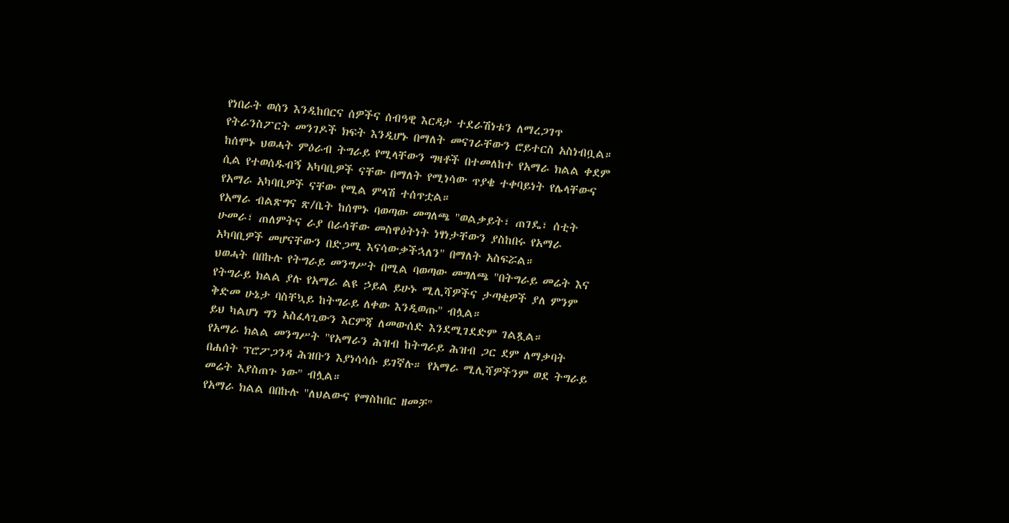የነበራት ወሰን እንዲከበርና ሰዎችና ሰብዓዊ እርዳታ ተደራሽነቱን ለማረጋገጥ የትራንስፖርት መንገዶች ክፍት እንዲሆኑ በማለት መናገራቸውን ሮይተርስ አስነብቧል።
ከሰሞኑ ህወሓት ምዕራብ ትግራይ የሚላቸውን ግዛቶች በተመለከተ የአማራ ክልል ቀደም ሲል የተወሰዱብኝ አካባቢዎች ናቸው በማለት የሚነሳው ጥያቄ ተቀባይነት የሌላቸውና የአማራ አካባቢዎች ናቸው የሚል ምላሽ ተሰጥቷል።
የአማራ ብልጽግና ጽ/ቤት ከሰሞኑ ባወጣው መግለጫ "ወልቃይት፣ ጠገዴ፣ ሰቲት ሁመራ፣ ጠለምትና ራያ በራሳቸው መስዋዕትነት ነፃነታቸውን ያስከበሩ የአማራ አካባቢዎች መሆናቸውን በድጋሚ እናሳውቃችኋለን" በማለት አስፍሯል።
ህወሓት በበኩሉ የትግራይ መንግሥት በሚል ባወጣው መግለጫ "በትግራይ መሬት እና የትግራይ ክልል ያሉ የአማራ ልዩ ኃይል ይሁኑ ሚሊሻዎችና ታጣቂዎች ያለ ምንም ቅድመ ሁኔታ ባስቸኳይ ከትግራይ ለቀው እንዲወጡ" ብሏል።
ይህ ካልሆነ ግን አስፈላጊውን እርምጃ ለመውሰድ እንደሚገደድም ገልጿል።
የአማራ ክልል መንግሥት "የአማራን ሕዝብ ከትግራይ ሕዝብ ጋር ደም ለማቃባት በሐሰት ፕሮፖጋንዳ ሕዝቡን እያነሳሳሱ ይገኛሉ። የአማራ ሚሊሻዎችንም ወደ ትግራይ መሬት እያስጠጉ ነው" ብሏል።
የአማራ ክልል በበኩሉ "ለህልውና የማስከበር ዘመቻ"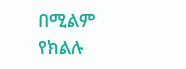በሚልም የክልሉ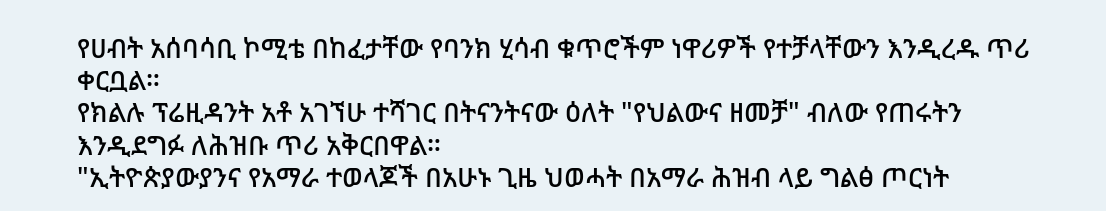የሀብት አሰባሳቢ ኮሚቴ በከፈታቸው የባንክ ሂሳብ ቁጥሮችም ነዋሪዎች የተቻላቸውን እንዲረዱ ጥሪ ቀርቧል።
የክልሉ ፕሬዚዳንት አቶ አገኘሁ ተሻገር በትናንትናው ዕለት "የህልውና ዘመቻ" ብለው የጠሩትን እንዲደግፉ ለሕዝቡ ጥሪ አቅርበዋል።
"ኢትዮጵያውያንና የአማራ ተወላጆች በአሁኑ ጊዜ ህወሓት በአማራ ሕዝብ ላይ ግልፅ ጦርነት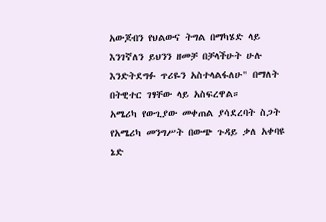አውጆብን የህልውና ትግል በማካሄድ ላይ እንገኛለን ይህንን ዘመቻ በቻላችሁት ሁሉ እንድትደግፉ ጥሪዬን አስተላልፋለሁ" በማለት በትዊተር ገፃቸው ላይ አስፍረዋል።
አሜሪካ የውጊያው መቀጠል ያሳደረባት ስጋት
የአሜሪካ መንግሥት በውጭ ጉዳይ ቃለ አቀባዩ ኔድ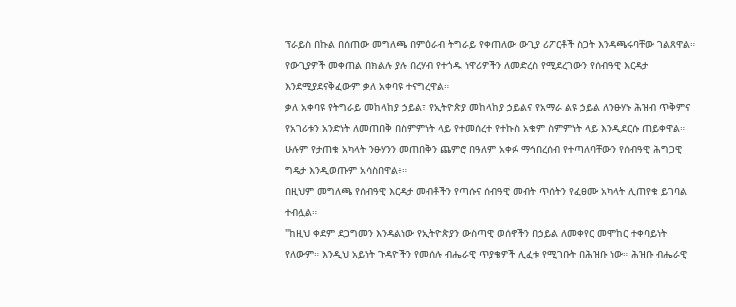ፕራይስ በኩል በሰጠው መግለጫ በምዕራብ ትግራይ የቀጠለው ውጊያ ሪፖርቶች ስጋት እንዳጫሩባቸው ገልጸዋል።
የውጊያዎች መቀጠል በክልሉ ያሉ በረሃብ የተጎዱ ነዋሪዎችን ለመድረስ የሚደረገውን የሰብዓዊ እርዳታ እንደሚያደናቅፈውም ቃለ አቀባዩ ተናግረዋል።
ቃለ አቀባዩ የትግራይ መከላከያ ኃይል፣ የኢትዮጵያ መከላከያ ኃይልና የአማራ ልዩ ኃይል ለንፁሃኑ ሕዝብ ጥቅምና የአገሪቱን አንድነት ለመጠበቅ በስምምነት ላይ የተመሰረተ የተኩስ አቁም ስምምነት ላይ እንዲደርሱ ጠይቀዋል።
ሁሉም የታጠቁ አካላት ንፁሃንን መጠበቅን ጨምሮ በዓለም አቀፉ ማኅበረሰብ የተጣለባቸውን የሰብዓዊ ሕግጋዊ ግዴታ እንዲወጡም አሳስበዋል፥።
በዚህም መግለጫ የሰብዓዊ እርዳታ መብቶችን የጣሱና ሰብዓዊ መብት ጥሰትን የፈፀሙ አካላት ሊጠየቁ ይገባል ተብሏል።
"ከዚህ ቀደም ደጋግመን እንዳልነው የኢትዮጵያን ውስጣዊ ወሰኖችን በኃይል ለመቀየር መሞከር ተቀባይነት የለውም። እንዲህ አይነት ጉዳዮችን የመሰሉ ብሔራዊ ጥያቄዎች ሊፈቱ የሚገቡት በሕዝቡ ነው። ሕዝቡ ብሔራዊ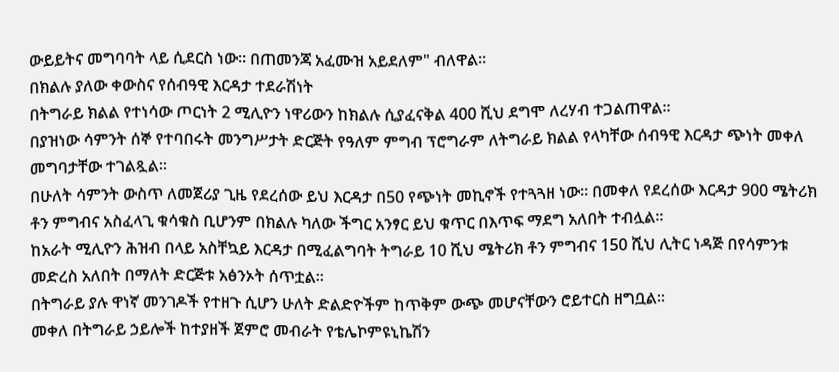ውይይትና መግባባት ላይ ሲደርስ ነው። በጠመንጃ አፈሙዝ አይደለም" ብለዋል።
በክልሉ ያለው ቀውስና የሰብዓዊ እርዳታ ተደራሽነት
በትግራይ ክልል የተነሳው ጦርነት 2 ሚሊዮን ነዋሪውን ከክልሉ ሲያፈናቅል 400 ሺህ ደግሞ ለረሃብ ተጋልጠዋል።
በያዝነው ሳምንት ሰኞ የተባበሩት መንግሥታት ድርጅት የዓለም ምግብ ፕሮግራም ለትግራይ ክልል የላካቸው ሰብዓዊ እርዳታ ጭነት መቀለ መግባታቸው ተገልጿል።
በሁለት ሳምንት ውስጥ ለመጀሪያ ጊዜ የደረሰው ይህ እርዳታ በ50 የጭነት መኪኖች የተጓጓዘ ነው። በመቀለ የደረሰው እርዳታ 900 ሜትሪክ ቶን ምግብና አስፈላጊ ቁሳቁስ ቢሆንም በክልሉ ካለው ችግር አንፃር ይህ ቁጥር በእጥፍ ማደግ አለበት ተብሏል።
ከአራት ሚሊዮን ሕዝብ በላይ አስቸኳይ እርዳታ በሚፈልግባት ትግራይ 10 ሺህ ሜትሪክ ቶን ምግብና 150 ሺህ ሊትር ነዳጅ በየሳምንቱ መድረስ አለበት በማለት ድርጅቱ አፅንኦት ሰጥቷል።
በትግራይ ያሉ ዋነኛ መንገዶች የተዘጉ ሲሆን ሁለት ድልድዮችም ከጥቅም ውጭ መሆናቸውን ሮይተርስ ዘግቧል።
መቀለ በትግራይ ኃይሎች ከተያዘች ጀምሮ መብራት የቴሌኮምዩኒኬሽን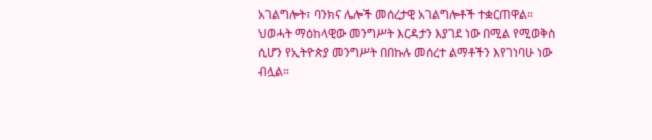አገልግሎት፣ ባንክና ሌሎች መሰረታዊ አገልግሎቶች ተቋርጠዋል።
ህወሓት ማዕከላዊው መንግሥት እርዳታን እያገደ ነው በሚል የሚወቅስ ሲሆን የኢትዮጵያ መንግሥት በበኩሉ መሰረተ ልማቶችን እየገነባሁ ነው ብሏል።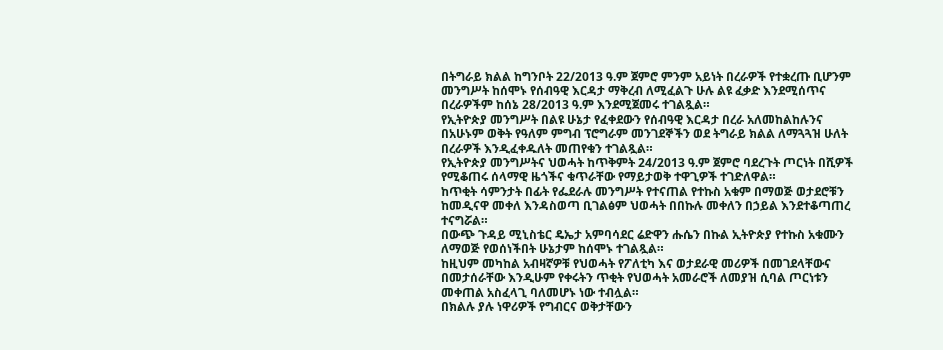በትግራይ ክልል ከግንቦት 22/2013 ዓ.ም ጀምሮ ምንም አይነት በረራዎች የተቋረጡ ቢሆንም መንግሥት ከሰሞኑ የሰብዓዊ እርዳታ ማቅረብ ለሚፈልጉ ሁሉ ልዩ ፈቃድ እንደሚሰጥና በረራዎችም ከሰኔ 28/2013 ዓ.ም እንደሚጀመሩ ተገልጿል።
የኢትዮጵያ መንግሥት በልዩ ሁኔታ የፈቀደውን የሰብዓዊ እርዳታ በረራ አለመከልከሉንና በአሁኑም ወቅት የዓለም ምግብ ፕሮግራም መንገደኞችን ወደ ትግራይ ክልል ለማጓጓዝ ሁለት በረራዎች እንዲፈቀዱለት መጠየቁን ተገልጿል።
የኢትዮጵያ መንግሥትና ህወሓት ከጥቅምት 24/2013 ዓ.ም ጀምሮ ባደረጉት ጦርነት በሺዎች የሚቆጠሩ ሰላማዊ ዜጎችና ቁጥራቸው የማይታወቅ ተዋጊዎች ተገድለዋል።
ከጥቂት ሳምንታት በፊት የፌደራሉ መንግሥት የተናጠል የተኩስ አቁም በማወጅ ወታደሮቹን ከመዲናዋ መቀለ እንዳስወጣ ቢገልፅም ህወሓት በበኩሉ መቀለን በኃይል እንደተቆጣጠረ ተናግሯል።
በውጭ ጉዳይ ሚኒስቴር ዴኤታ አምባሳደር ሬድዋን ሑሴን በኩል ኢትዮጵያ የተኩስ አቁሙን ለማወጅ የወሰነችበት ሁኔታም ከሰሞኑ ተገልጿል።
ከዚህም መካከል አብዛኛዎቹ የህወሓት የፖለቲካ እና ወታደራዊ መሪዎች በመገደላቸውና በመታሰራቸው እንዲሁም የቀሩትን ጥቂት የህወሓት አመራሮች ለመያዝ ሲባል ጦርነቱን መቀጠል አስፈላጊ ባለመሆኑ ነው ተብሏል።
በክልሉ ያሉ ነዋሪዎች የግብርና ወቅታቸውን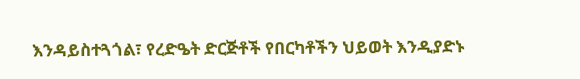እንዳይስተጓጎል፣ የረድዔት ድርጅቶች የበርካቶችን ህይወት እንዲያድኑ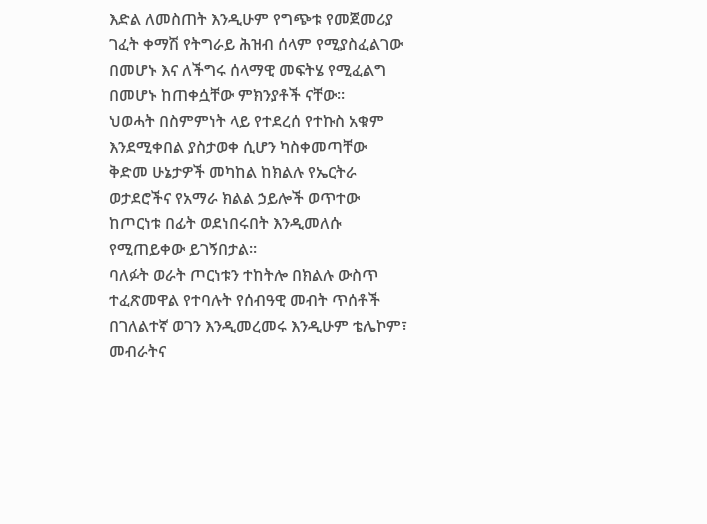እድል ለመስጠት እንዲሁም የግጭቱ የመጀመሪያ ገፈት ቀማሽ የትግራይ ሕዝብ ሰላም የሚያስፈልገው በመሆኑ እና ለችግሩ ሰላማዊ መፍትሄ የሚፈልግ በመሆኑ ከጠቀሷቸው ምክንያቶች ናቸው።
ህወሓት በስምምነት ላይ የተደረሰ የተኩስ አቁም እንደሚቀበል ያስታወቀ ሲሆን ካስቀመጣቸው ቅድመ ሁኔታዎች መካከል ከክልሉ የኤርትራ ወታደሮችና የአማራ ክልል ኃይሎች ወጥተው ከጦርነቱ በፊት ወደነበሩበት እንዲመለሱ የሚጠይቀው ይገኝበታል።
ባለፉት ወራት ጦርነቱን ተከትሎ በክልሉ ውስጥ ተፈጽመዋል የተባሉት የሰብዓዊ መብት ጥሰቶች በገለልተኛ ወገን እንዲመረመሩ እንዲሁም ቴሌኮም፣ መብራትና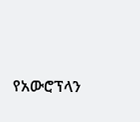የአውሮፕላን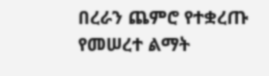በረራን ጨምሮ የተቋረጡ የመሠረተ ልማት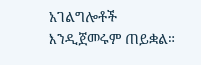አገልግሎቶች እንዲጀመሩም ጠይቋል።